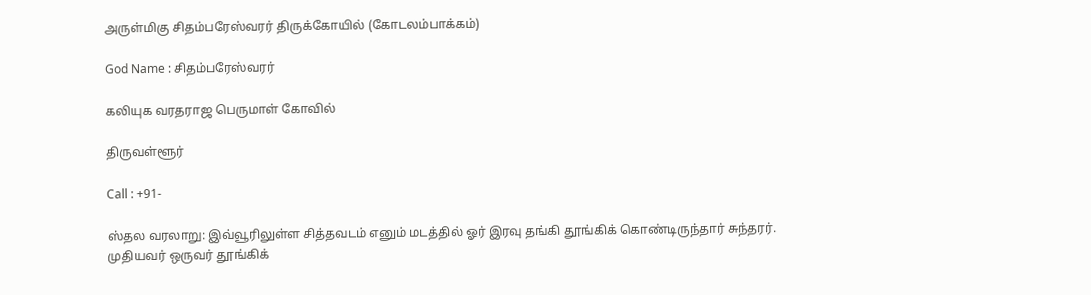அருள்மிகு சிதம்பரேஸ்வரர் திருக்கோயில் (கோடலம்பாக்கம்)

God Name : சிதம்பரேஸ்வரர்

கலியுக வரதராஜ பெருமாள் கோவில்

திருவள்ளூர்

Call : +91-

ஸ்தல வரலாறு: இவ்வூரிலுள்ள சித்தவடம் எனும் மடத்தில் ஓர் இரவு தங்கி தூங்கிக் கொண்டிருந்தார் சுந்தரர். முதியவர் ஒருவர் தூங்கிக்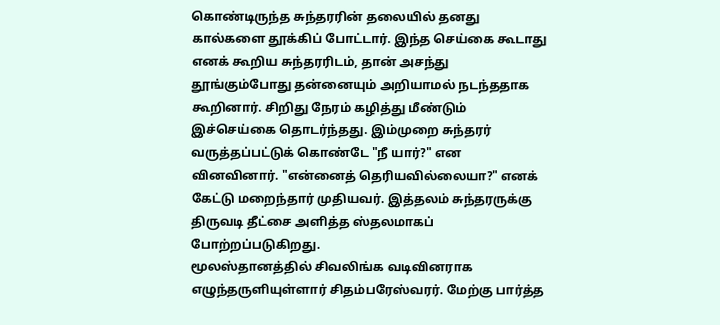கொண்டிருந்த சுந்தரரின் தலையில் தனது கால்களை தூக்கிப் போட்டார். இந்த செய்கை கூடாது எனக் கூறிய சுந்தரரிடம், தான் அசந்து தூங்கும்போது தன்னையும் அறியாமல் நடந்ததாக கூறினார். சிறிது நேரம் கழித்து மீண்டும் இச்செய்கை தொடர்ந்தது. இம்முறை சுந்தரர் வருத்தப்பட்டுக் கொண்டே "நீ யார்?" என வினவினார். "என்னைத் தெரியவில்லையா?" எனக் கேட்டு மறைந்தார் முதியவர். இத்தலம் சுந்தரருக்கு திருவடி தீட்சை அளித்த ஸ்தலமாகப் போற்றப்படுகிறது.
மூலஸ்தானத்தில் சிவலிங்க வடிவினராக எழுந்தருளியுள்ளார் சிதம்பரேஸ்வரர். மேற்கு பார்த்த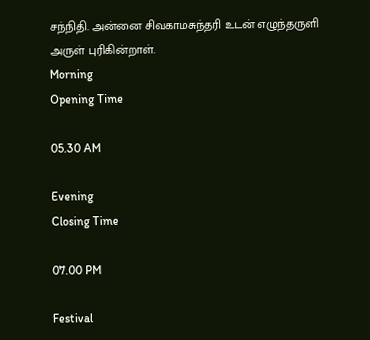சந்நிதி. அன்னை சிவகாமசுந்தரி உடன் எழுந்தருளி அருள் புரிகின்றாள்.
Morning
Opening Time

05.30 AM

Evening
Closing Time

07.00 PM

Festival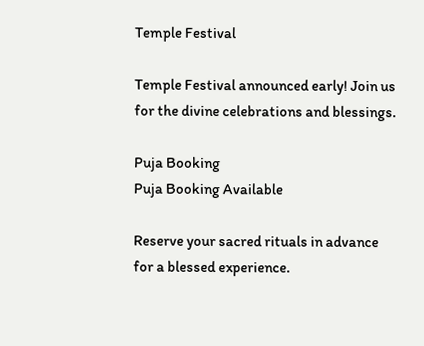Temple Festival

Temple Festival announced early! Join us for the divine celebrations and blessings.

Puja Booking
Puja Booking Available

Reserve your sacred rituals in advance for a blessed experience.